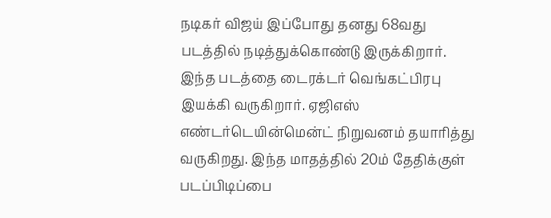நடிகர் விஜய் இப்போது தனது 68வது படத்தில் நடித்துக்கொண்டு இருக்கிறார். இந்த படத்தை டைரக்டர் வெங்கட்பிரபு இயக்கி வருகிறார். ஏஜிஎஸ் எண்டர்டெயின்மென்ட் நிறுவனம் தயாரித்து வருகிறது. இந்த மாதத்தில் 20ம் தேதிக்குள் படப்பிடிப்பை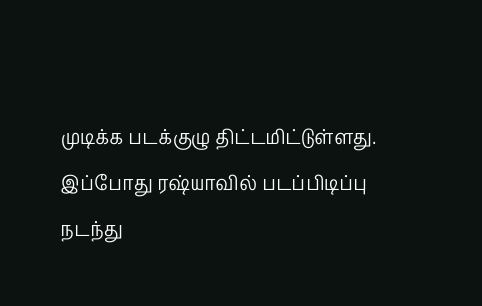முடிக்க படக்குழு திட்டமிட்டுள்ளது. இப்போது ரஷ்யாவில் படப்பிடிப்பு நடந்து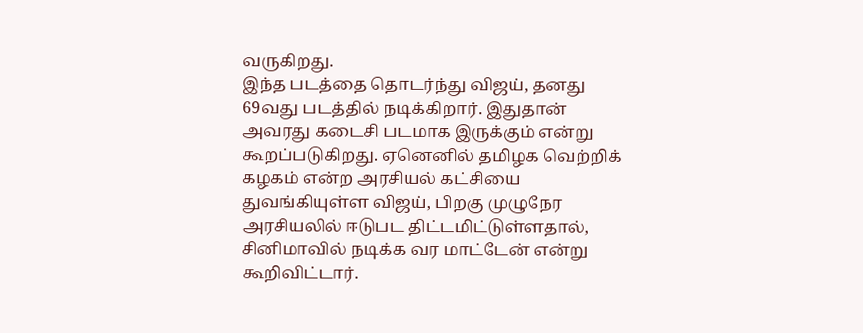வருகிறது.
இந்த படத்தை தொடர்ந்து விஜய், தனது 69வது படத்தில் நடிக்கிறார். இதுதான் அவரது கடைசி படமாக இருக்கும் என்று கூறப்படுகிறது. ஏனெனில் தமிழக வெற்றிக் கழகம் என்ற அரசியல் கட்சியை துவங்கியுள்ள விஜய், பிறகு முழுநேர அரசியலில் ஈடுபட திட்டமிட்டுள்ளதால், சினிமாவில் நடிக்க வர மாட்டேன் என்று கூறிவிட்டார்.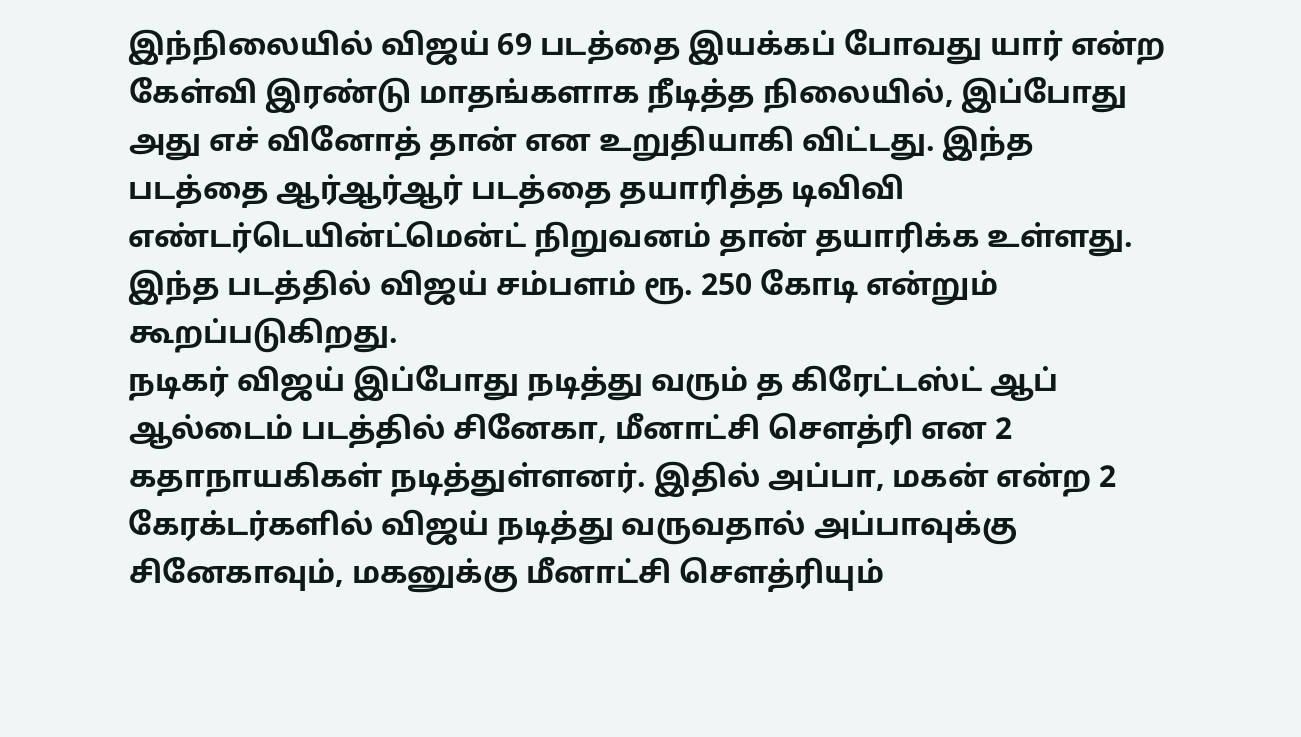இந்நிலையில் விஜய் 69 படத்தை இயக்கப் போவது யார் என்ற கேள்வி இரண்டு மாதங்களாக நீடித்த நிலையில், இப்போது அது எச் வினோத் தான் என உறுதியாகி விட்டது. இந்த படத்தை ஆர்ஆர்ஆர் படத்தை தயாரித்த டிவிவி எண்டர்டெயின்ட்மென்ட் நிறுவனம் தான் தயாரிக்க உள்ளது. இந்த படத்தில் விஜய் சம்பளம் ரூ. 250 கோடி என்றும் கூறப்படுகிறது.
நடிகர் விஜய் இப்போது நடித்து வரும் த கிரேட்டஸ்ட் ஆப் ஆல்டைம் படத்தில் சினேகா, மீனாட்சி சௌத்ரி என 2 கதாநாயகிகள் நடித்துள்ளனர். இதில் அப்பா, மகன் என்ற 2 கேரக்டர்களில் விஜய் நடித்து வருவதால் அப்பாவுக்கு சினேகாவும், மகனுக்கு மீனாட்சி சௌத்ரியும்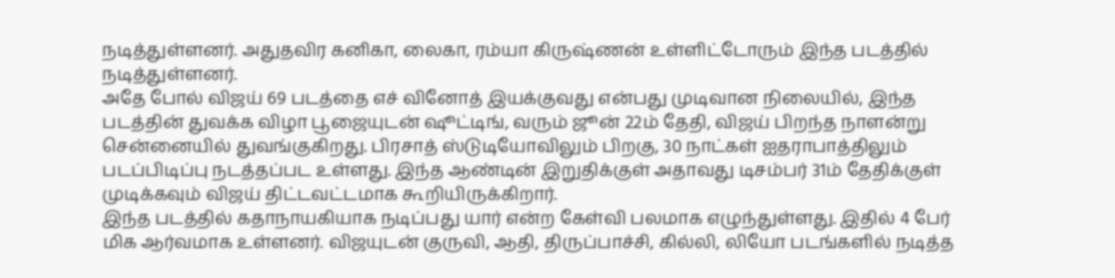நடித்துள்ளனர். அதுதவிர கனிகா, லைகா, ரம்யா கிருஷ்ணன் உள்ளிட்டோரும் இந்த படத்தில் நடித்துள்ளனர்.
அதே போல் விஜய் 69 படத்தை எச் வினோத் இயக்குவது என்பது முடிவான நிலையில், இந்த படத்தின் துவக்க விழா பூஜையுடன் ஷூட்டிங், வரும் ஜூன் 22ம் தேதி, விஜய் பிறந்த நாளன்று சென்னையில் துவங்குகிறது. பிரசாத் ஸ்டுடியோவிலும் பிறகு, 30 நாட்கள் ஐதராபாத்திலும் படப்பிடிப்பு நடத்தப்பட உள்ளது. இந்த ஆண்டின் இறுதிக்குள் அதாவது டிசம்பர் 31ம் தேதிக்குள் முடிக்கவும் விஜய் திட்டவட்டமாக கூறியிருக்கிறார்.
இந்த படத்தில் கதாநாயகியாக நடிப்பது யார் என்ற கேள்வி பலமாக எழுந்துள்ளது. இதில் 4 பேர் மிக ஆர்வமாக உள்ளனர். விஜயுடன் குருவி, ஆதி, திருப்பாச்சி, கில்லி, லியோ படங்களில் நடித்த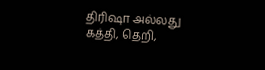திரிஷா அல்லது கத்தி, தெறி,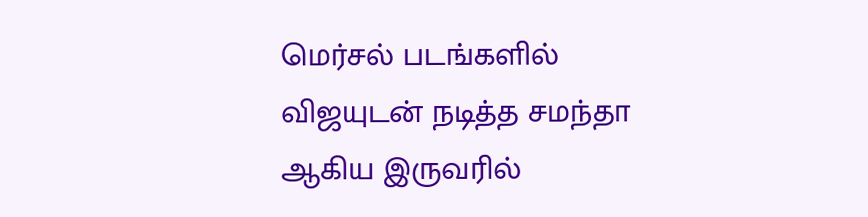மெர்சல் படங்களில் விஜயுடன் நடித்த சமந்தா ஆகிய இருவரில்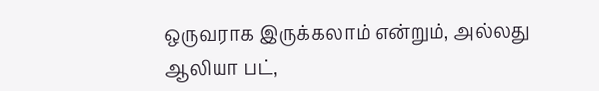ஒருவராக இருக்கலாம் என்றும், அல்லது ஆலியா பட்,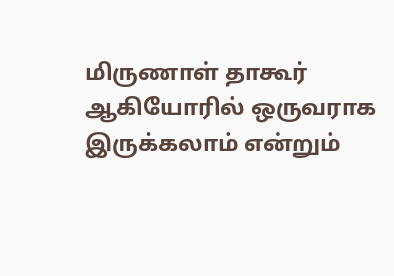மிருணாள் தாகூர் ஆகியோரில் ஒருவராக இருக்கலாம் என்றும்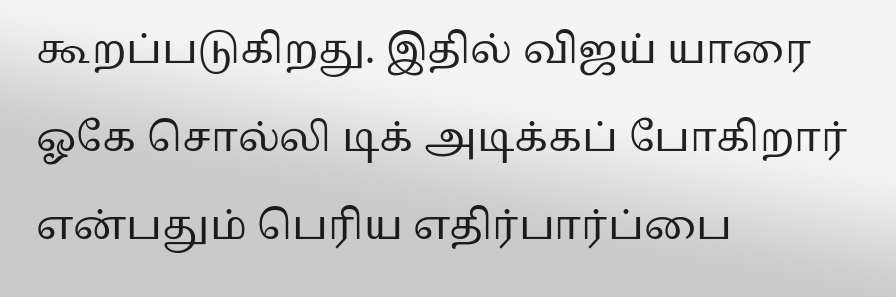கூறப்படுகிறது. இதில் விஜய் யாரை ஓகே சொல்லி டிக் அடிக்கப் போகிறார் என்பதும் பெரிய எதிர்பார்ப்பை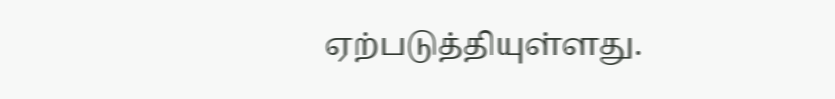ஏற்படுத்தியுள்ளது.